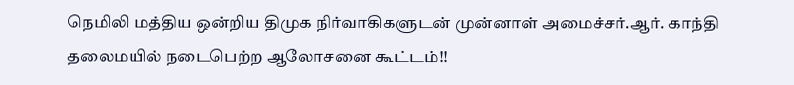நெமிலி மத்திய ஒன்றிய திமுக நிர்வாகிகளுடன் முன்னாள் அமைச்சர்.ஆர். காந்தி தலைமயில் நடைபெற்ற ஆலோசனை கூட்டம்!!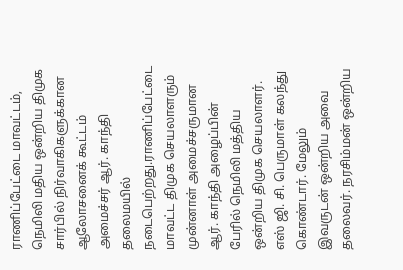ராணிப்பேட்டை மாவட்டம், நெமிலி மதிய ஒன்றிய திமுக சார்பில் நிர்வாகிகளுக்கான ஆலோசனைக் கூட்டம் அமைச்சர் ஆர். காந்தி தலைமயில் நடைபெற்றது.ராணிப்பேட்டை மாவட்ட திமுக செயலாளரும் முன்னாள் அமைச்சருமான ஆர். காந்தி அழைப்பின் பேரில் நெமிலி மத்திய ஒன்றிய திமுக செயலாளர். எஸ் ஜி. சி. பெருமாள் கலந்து கொண்டார். மேலும் இவருடன் ஒன்றிய அவை தலைவர். நரசிம்மன் ஒன்றிய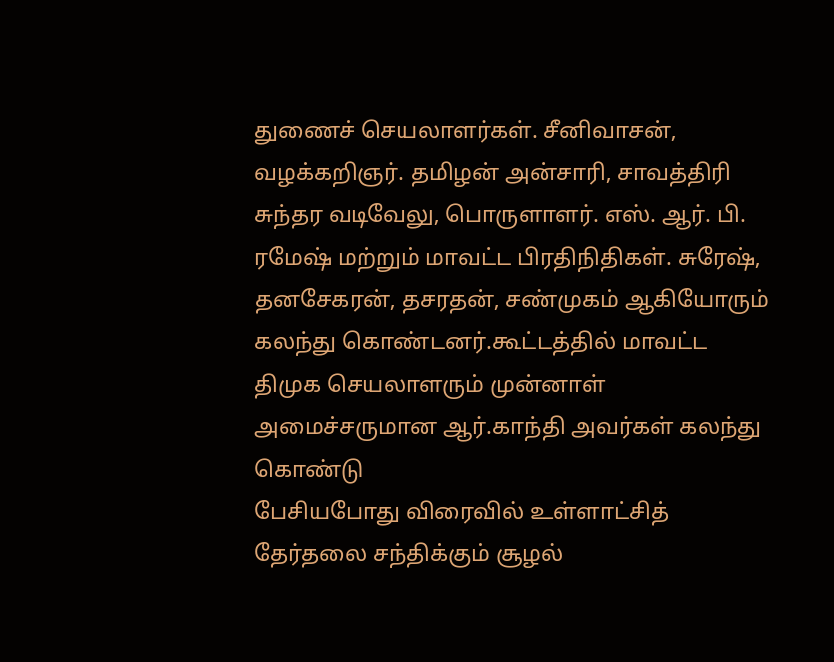துணைச் செயலாளர்கள். சீனிவாசன், வழக்கறிஞர். தமிழன் அன்சாரி, சாவத்திரி சுந்தர வடிவேலு, பொருளாளர். எஸ். ஆர். பி. ரமேஷ் மற்றும் மாவட்ட பிரதிநிதிகள். சுரேஷ், தனசேகரன், தசரதன், சண்முகம் ஆகியோரும் கலந்து கொண்டனர்.கூட்டத்தில் மாவட்ட திமுக செயலாளரும் முன்னாள் அமைச்சருமான ஆர்.காந்தி அவர்கள் கலந்து கொண்டு
பேசியபோது விரைவில் உள்ளாட்சித் தேர்தலை சந்திக்கும் சூழல்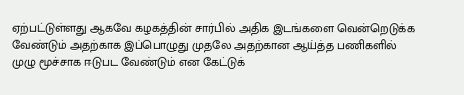ஏற்பட்டுள்ளது ஆகவே கழகத்தின் சார்பில் அதிக இடங்களை வென்றெடுக்க வேண்டும் அதற்காக இப்பொழுது முதலே அதற்கான ஆய்த்த பணிகளில் முழு மூச்சாக ஈடுபட வேண்டும் என கேட்டுக்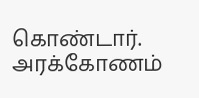கொண்டார்.
அரக்கோணம்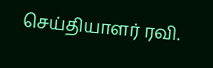செய்தியாளர் ரவி.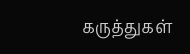கருத்துகள்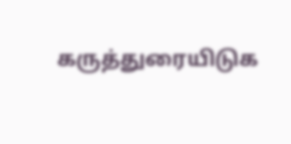கருத்துரையிடுக